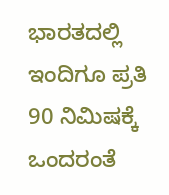ಭಾರತದಲ್ಲಿ ಇಂದಿಗೂ ಪ್ರತಿ 90 ನಿಮಿಷಕ್ಕೆ ಒಂದರಂತೆ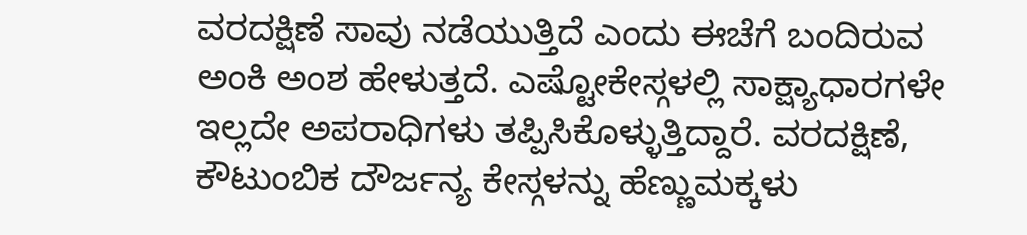ವರದಕ್ಷಿಣೆ ಸಾವು ನಡೆಯುತ್ತಿದೆ ಎಂದು ಈಚೆಗೆ ಬಂದಿರುವ ಅಂಕಿ ಅಂಶ ಹೇಳುತ್ತದೆ. ಎಷ್ಟೋಕೇಸ್ಗಳಲ್ಲಿ ಸಾಕ್ಷ್ಯಾಧಾರಗಳೇ ಇಲ್ಲದೇ ಅಪರಾಧಿಗಳು ತಪ್ಪಿಸಿಕೊಳ್ಳುತ್ತಿದ್ದಾರೆ. ವರದಕ್ಷಿಣೆ, ಕೌಟುಂಬಿಕ ದೌರ್ಜನ್ಯ ಕೇಸ್ಗಳನ್ನು ಹೆಣ್ಣುಮಕ್ಕಳು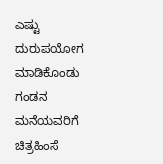ಎಷ್ಟು ದುರುಪಯೋಗ ಮಾಡಿಕೊಂಡು ಗಂಡನ ಮನೆಯವರಿಗೆ ಚಿತ್ರಹಿಂಸೆ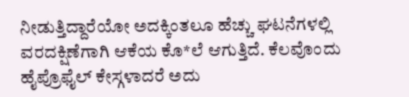ನೀಡುತ್ತಿದ್ದಾರೆಯೋ ಅದಕ್ಕಿಂತಲೂ ಹೆಚ್ಚು ಘಟನೆಗಳಲ್ಲಿ ವರದಕ್ಷಿಣೆಗಾಗಿ ಆಕೆಯ ಕೊ*ಲೆ ಆಗುತ್ತಿದೆ. ಕೆಲವೊಂದು ಹೈಪ್ರೊಫೈಲ್ ಕೇಸ್ಗಳಾದರೆ ಅದು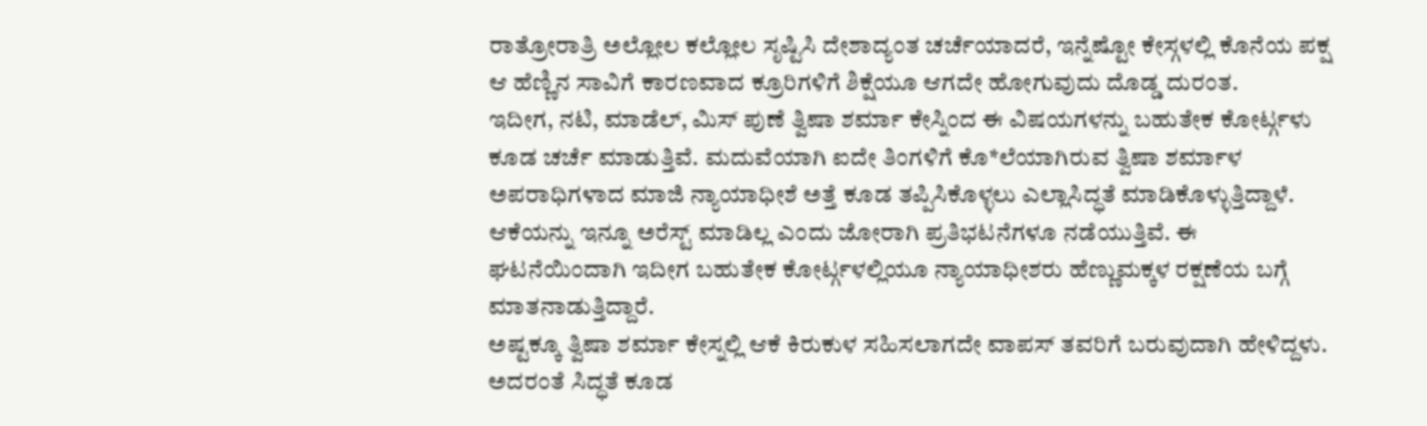ರಾತ್ರೋರಾತ್ರಿ ಅಲ್ಲೋಲ ಕಲ್ಲೋಲ ಸೃಷ್ಟಿಸಿ ದೇಶಾದ್ಯಂತ ಚರ್ಚೆಯಾದರೆ, ಇನ್ನೆಷ್ಟೋ ಕೇಸ್ಗಳಲ್ಲಿ ಕೊನೆಯ ಪಕ್ಷ ಆ ಹೆಣ್ಣಿನ ಸಾವಿಗೆ ಕಾರಣವಾದ ಕ್ರೂರಿಗಳಿಗೆ ಶಿಕ್ಷೆಯೂ ಆಗದೇ ಹೋಗುವುದು ದೊಡ್ಡ ದುರಂತ.
ಇದೀಗ, ನಟಿ, ಮಾಡೆಲ್, ಮಿಸ್ ಪುಣೆ ತ್ವಿಷಾ ಶರ್ಮಾ ಕೇಸ್ನಿಂದ ಈ ವಿಷಯಗಳನ್ನು ಬಹುತೇಕ ಕೋರ್ಟ್ಗಳು ಕೂಡ ಚರ್ಚೆ ಮಾಡುತ್ತಿವೆ. ಮದುವೆಯಾಗಿ ಐದೇ ತಿಂಗಳಿಗೆ ಕೊ*ಲೆಯಾಗಿರುವ ತ್ವಿಷಾ ಶರ್ಮಾಳ ಅಪರಾಧಿಗಳಾದ ಮಾಜಿ ನ್ಯಾಯಾಧೀಶೆ ಅತ್ತೆ ಕೂಡ ತಪ್ಪಿಸಿಕೊಳ್ಳಲು ಎಲ್ಲಾಸಿದ್ಧತೆ ಮಾಡಿಕೊಳ್ಳುತ್ತಿದ್ದಾಳೆ. ಆಕೆಯನ್ನು ಇನ್ನೂ ಅರೆಸ್ಟ್ ಮಾಡಿಲ್ಲ ಎಂದು ಜೋರಾಗಿ ಪ್ರತಿಭಟನೆಗಳೂ ನಡೆಯುತ್ತಿವೆ. ಈ ಘಟನೆಯಿಂದಾಗಿ ಇದೀಗ ಬಹುತೇಕ ಕೋರ್ಟ್ಗಳಲ್ಲಿಯೂ ನ್ಯಾಯಾಧೀಶರು ಹೆಣ್ಣುಮಕ್ಕಳ ರಕ್ಷಣೆಯ ಬಗ್ಗೆ ಮಾತನಾಡುತ್ತಿದ್ದಾರೆ.
ಅಷ್ಟಕ್ಕೂ ತ್ವಿಷಾ ಶರ್ಮಾ ಕೇಸ್ನಲ್ಲಿ ಆಕೆ ಕಿರುಕುಳ ಸಹಿಸಲಾಗದೇ ವಾಪಸ್ ತವರಿಗೆ ಬರುವುದಾಗಿ ಹೇಳಿದ್ದಳು. ಅದರಂತೆ ಸಿದ್ಧತೆ ಕೂಡ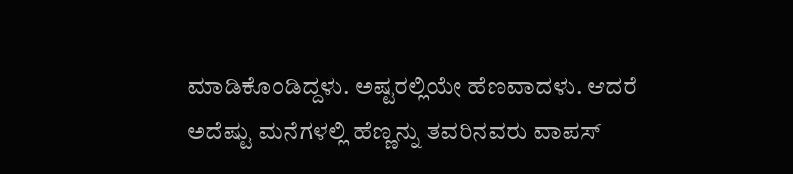ಮಾಡಿಕೊಂಡಿದ್ದಳು. ಅಷ್ಟರಲ್ಲಿಯೇ ಹೆಣವಾದಳು. ಆದರೆ ಅದೆಷ್ಟು ಮನೆಗಳಲ್ಲಿ ಹೆಣ್ಣನ್ನು ತವರಿನವರು ವಾಪಸ್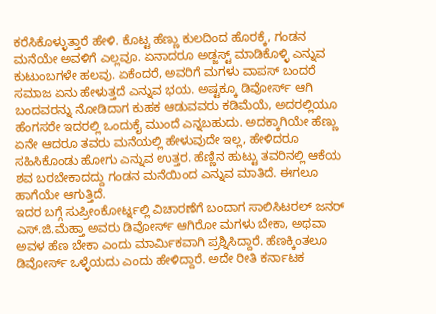ಕರೆಸಿಕೊಳ್ಳುತ್ತಾರೆ ಹೇಳಿ. ಕೊಟ್ಟ ಹೆಣ್ಣು ಕುಲದಿಂದ ಹೊರಕ್ಕೆ, ಗಂಡನ ಮನೆಯೇ ಅವಳಿಗೆ ಎಲ್ಲವೂ. ಏನಾದರೂ ಅಡ್ಜಸ್ಟ್ ಮಾಡಿಕೊಳ್ಳಿ ಎನ್ನುವ ಕುಟುಂಬಗಳೇ ಹಲವು. ಏಕೆಂದರೆ, ಅವರಿಗೆ ಮಗಳು ವಾಪಸ್ ಬಂದರೆ ಸಮಾಜ ಏನು ಹೇಳುತ್ತದೆ ಎನ್ನುವ ಭಯ. ಅಷ್ಟಕ್ಕೂ ಡಿವೋರ್ಸ್ ಆಗಿ ಬಂದವರನ್ನು ನೋಡಿದಾಗ ಕುಹಕ ಆಡುವವರು ಕಡಿಮೆಯೆ, ಅದರಲ್ಲಿಯೂ ಹೆಂಗಸರೇ ಇದರಲ್ಲಿ ಒಂದುಕೈ ಮುಂದೆ ಎನ್ನಬಹುದು. ಅದಕ್ಕಾಗಿಯೇ ಹೆಣ್ಣು ಏನೇ ಆದರೂ ತವರು ಮನೆಯಲ್ಲಿ ಹೇಳುವುದೇ ಇಲ್ಲ, ಹೇಳಿದರೂ ಸಹಿಸಿಕೊಂಡು ಹೋಗು ಎನ್ನುವ ಉತ್ತರ. ಹೆಣ್ಣಿನ ಹುಟ್ಟು ತವರಿನಲ್ಲಿ ಆಕೆಯ ಶವ ಬರಬೇಕಾದದ್ದು ಗಂಡನ ಮನೆಯಿಂದ ಎನ್ನುವ ಮಾತಿದೆ. ಈಗಲೂ ಹಾಗೆಯೇ ಆಗುತ್ತಿದೆ.
ಇದರ ಬಗ್ಗೆ ಸುಪ್ರೀಂಕೋರ್ಟ್ನಲ್ಲಿ ವಿಚಾರಣೆಗೆ ಬಂದಾಗ ಸಾಲಿಸಿಟರಲ್ ಜನರ್ ಎಸ್.ಜಿ.ಮೆಹ್ತಾ ಅವರು ಡಿವೋರ್ಸ್ ಆಗಿರೋ ಮಗಳು ಬೇಕಾ, ಅಥವಾ ಅವಳ ಹೆಣ ಬೇಕಾ ಎಂದು ಮಾರ್ಮಿಕವಾಗಿ ಪ್ರಶ್ನಿಸಿದ್ದಾರೆ. ಹೆಣಕ್ಕಿಂತಲೂ ಡಿವೋರ್ಸ್ ಒಳ್ಳೆಯದು ಎಂದು ಹೇಳಿದ್ದಾರೆ. ಅದೇ ರೀತಿ ಕರ್ನಾಟಕ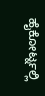ಹೈಕೋರ್ಟ್ನಲ್ಲಿ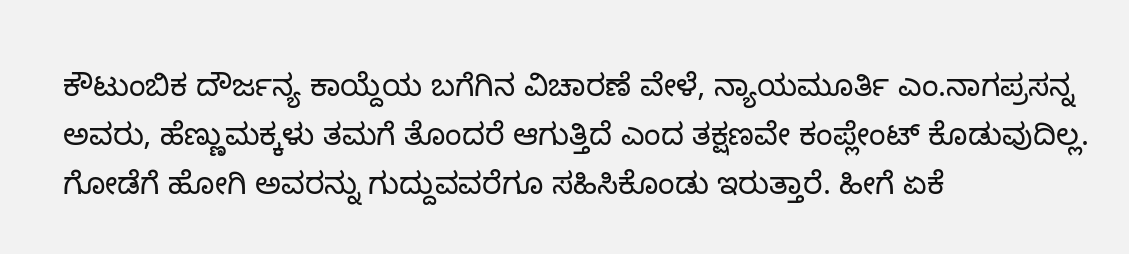ಕೌಟುಂಬಿಕ ದೌರ್ಜನ್ಯ ಕಾಯ್ದೆಯ ಬಗೆಗಿನ ವಿಚಾರಣೆ ವೇಳೆ, ನ್ಯಾಯಮೂರ್ತಿ ಎಂ.ನಾಗಪ್ರಸನ್ನ ಅವರು, ಹೆಣ್ಣುಮಕ್ಕಳು ತಮಗೆ ತೊಂದರೆ ಆಗುತ್ತಿದೆ ಎಂದ ತಕ್ಷಣವೇ ಕಂಪ್ಲೇಂಟ್ ಕೊಡುವುದಿಲ್ಲ. ಗೋಡೆಗೆ ಹೋಗಿ ಅವರನ್ನು ಗುದ್ದುವವರೆಗೂ ಸಹಿಸಿಕೊಂಡು ಇರುತ್ತಾರೆ. ಹೀಗೆ ಏಕೆ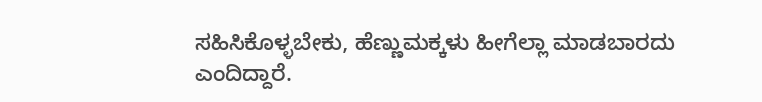ಸಹಿಸಿಕೊಳ್ಳಬೇಕು, ಹೆಣ್ಣುಮಕ್ಕಳು ಹೀಗೆಲ್ಲಾ ಮಾಡಬಾರದು ಎಂದಿದ್ದಾರೆ.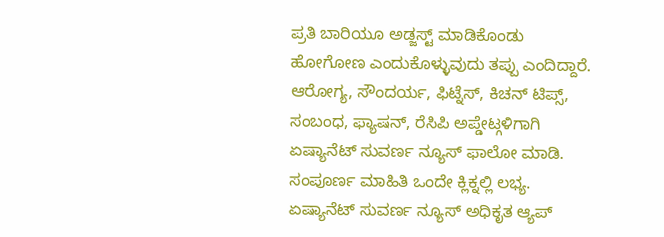ಪ್ರತಿ ಬಾರಿಯೂ ಅಡ್ಜಸ್ಟ್ ಮಾಡಿಕೊಂಡು ಹೋಗೋಣ ಎಂದುಕೊಳ್ಳುವುದು ತಪ್ಪು ಎಂದಿದ್ದಾರೆ.
ಆರೋಗ್ಯ, ಸೌಂದರ್ಯ, ಫಿಟ್ನೆಸ್, ಕಿಚನ್ ಟಿಪ್ಸ್, ಸಂಬಂಧ, ಫ್ಯಾಷನ್, ರೆಸಿಪಿ ಅಪ್ಡೇಟ್ಗಳಿಗಾಗಿ ಏಷ್ಯಾನೆಟ್ ಸುವರ್ಣ ನ್ಯೂಸ್ ಫಾಲೋ ಮಾಡಿ. ಸಂಪೂರ್ಣ ಮಾಹಿತಿ ಒಂದೇ ಕ್ಲಿಕ್ನಲ್ಲಿ ಲಭ್ಯ. ಏಷ್ಯಾನೆಟ್ ಸುವರ್ಣ ನ್ಯೂಸ್ ಅಧಿಕೃತ ಆ್ಯಪ್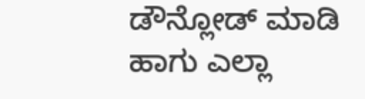ಡೌನ್ಲೋಡ್ ಮಾಡಿ ಹಾಗು ಎಲ್ಲಾ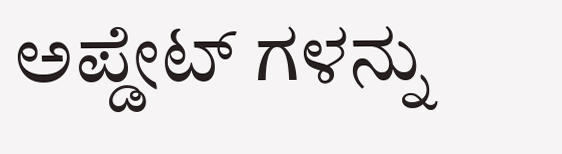ಅಪ್ಡೇಟ್ ಗಳನ್ನು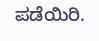ಪಡೆಯಿರಿ.